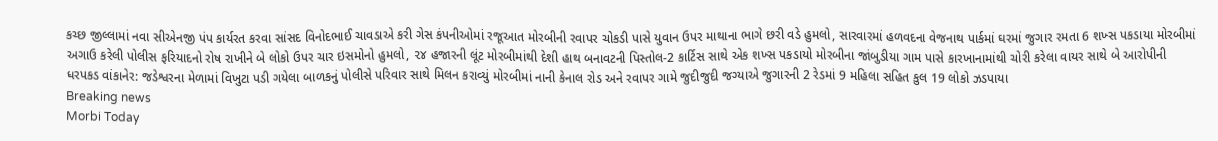કચ્છ જીલ્લામાં નવા સીએનજી પંપ કાર્યરત કરવા સાંસદ વિનોદભાઈ ચાવડાએ કરી ગેસ કંપનીઓમાં રજૂઆત મોરબીની રવાપર ચોકડી પાસે યુવાન ઉપર માથાના ભાગે છરી વડે હુમલો, સારવારમાં હળવદના વેજનાથ પાર્કમાં ઘરમાં જુગાર રમતા 6 શખ્સ પકડાયા મોરબીમાં અગાઉ કરેલી પોલીસ ફરિયાદનો રોષ રાખીને બે લોકો ઉપર ચાર ઇસમોનો હુમલો, ૨૪ હજારની લૂંટ મોરબીમાંથી દેશી હાથ બનાવટની પિસ્તોલ-2 કાર્ટિસ સાથે એક શખ્સ પકડાયો મોરબીના જાંબુડીયા ગામ પાસે કારખાનામાંથી ચોરી કરેલા વાયર સાથે બે આરોપીની ધરપકડ વાંકાનેર: જડેશ્વરના મેળામાં વિખુટા પડી ગયેલા બાળકનું પોલીસે પરિવાર સાથે મિલન કરાવ્યું મોરબીમાં નાની કેનાલ રોડ અને રવાપર ગામે જુદીજુદી જગ્યાએ જુગારની 2 રેડમાં 9 મહિલા સહિત કુલ 19 લોકો ઝડપાયા
Breaking news
Morbi Today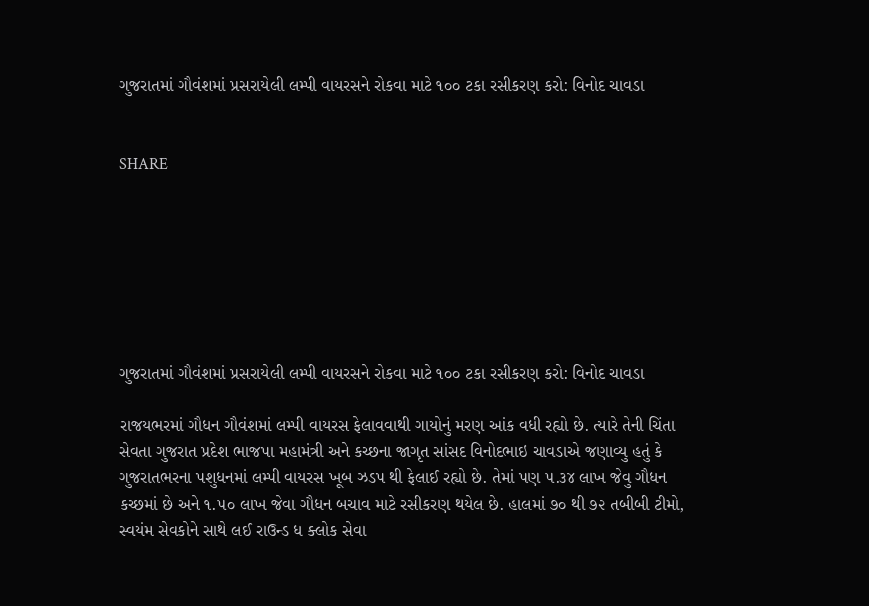ગુજરાતમાં ગૌવંશમાં પ્રસરાયેલી લમ્પી વાયરસને રોકવા માટે ૧૦૦ ટકા રસીકરણ કરો: વિનોદ ચાવડા


SHARE







ગુજરાતમાં ગૌવંશમાં પ્રસરાયેલી લમ્પી વાયરસને રોકવા માટે ૧૦૦ ટકા રસીકરણ કરો: વિનોદ ચાવડા

રાજયભરમાં ગૌધન ગૌવંશમાં લમ્પી વાયરસ ફેલાવવાથી ગાયોનું મરણ આંક વધી રહ્યો છે. ત્યારે તેની ચિંતા સેવતા ગુજરાત પ્રદેશ ભાજપા મહામંત્રી અને કચ્છના જાગૃત સાંસદ વિનોદભાઇ ચાવડાએ જણાવ્યુ હતું કે ગુજરાતભરના પશુધનમાં લમ્પી વાયરસ ખૂબ ઝડપ થી ફેલાઈ રહ્યો છે. તેમાં પણ ૫.૩૪ લાખ જેવુ ગૌધન કચ્છમાં છે અને ૧.૫૦ લાખ જેવા ગૌધન બચાવ માટે રસીકરણ થયેલ છે. હાલમાં ૭૦ થી ૭૨ તબીબી ટીમો, સ્વયંમ સેવકોને સાથે લઈ રાઉન્ડ ધ ક્લોક સેવા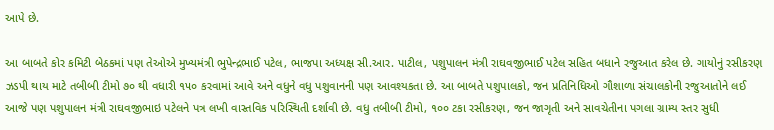આપે છે.

આ બાબતે કોર કમિટી બેઠકમાં પણ તેઓએ મુખ્યમંત્રી ભુપેન્દ્રભાઈ પટેલ, ભાજપા અધ્યક્ષ સી.આર. પાટીલ, પશુપાલન મંત્રી રાઘવજીભાઈ પટેલ સહિત બધાને રજુઆત કરેલ છે. ગાયોનું રસીકરણ ઝડપી થાય માટે તબીબી ટીમો ૭૦ થી વધારી ૧૫૦ કરવામાં આવે અને વધુને વધુ પશુવાનની પણ આવશ્યકતા છે. આ બાબતે પશુપાલકો, જન પ્રતિનિધિઓ ગૌશાળા સંચાલકોની રજુઆતોને લઈ આજે પણ પશુપાલન મંત્રી રાઘવજીભાઇ પટેલને પત્ર લખી વાસ્તવિક પરિસ્થિતી દર્શાવી છે. વધુ તબીબી ટીમો, ૧૦૦ ટકા રસીકરણ, જન જાગૃતી અને સાવચેતીના પગલા ગ્રામ્ય સ્તર સુધી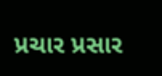પ્રચાર પ્રસાર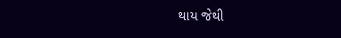થાય જેથી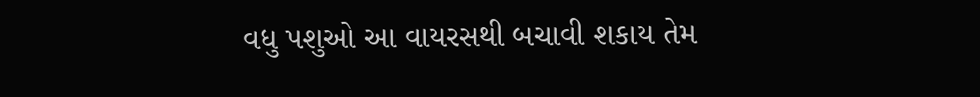વધુ પશુઓ આ વાયરસથી બચાવી શકાય તેમ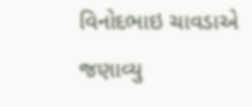વિનોદભાઇ ચાવડાએ જણાવ્યુ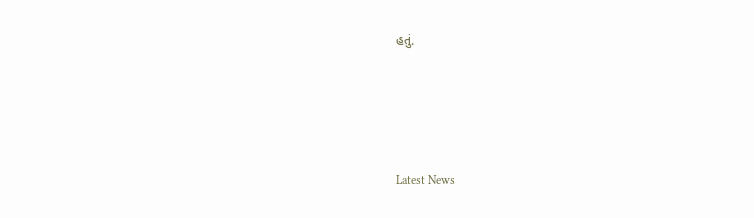હતું.




Latest News